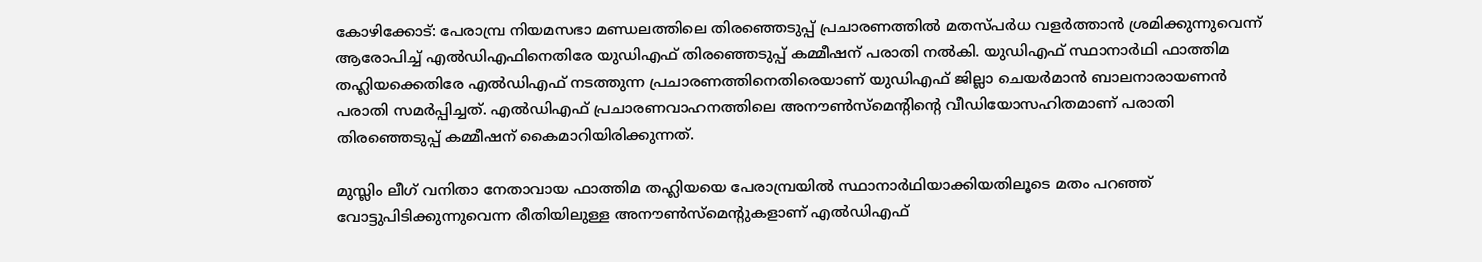കോഴിക്കോട്: പേരാമ്പ്ര നിയമസഭാ മണ്ഡലത്തിലെ തിരഞ്ഞെടുപ്പ് പ്രചാരണത്തില്‍ മതസ്പര്‍ധ വളര്‍ത്താന്‍ ശ്രമിക്കുന്നുവെന്ന് ആരോപിച്ച് എല്‍ഡിഎഫിനെതിരേ യുഡിഎഫ് തിരഞ്ഞെടുപ്പ് കമ്മീഷന് പരാതി നല്‍കി. യുഡിഎഫ് സ്ഥാനാര്‍ഥി ഫാത്തിമ തഹ്ലിയക്കെതിരേ എല്‍ഡിഎഫ് നടത്തുന്ന പ്രചാരണത്തിനെതിരെയാണ് യുഡിഎഫ് ജില്ലാ ചെയര്‍മാന്‍ ബാലനാരായണന്‍ പരാതി സമര്‍പ്പിച്ചത്. എല്‍ഡിഎഫ് പ്രചാരണവാഹനത്തിലെ അനൗണ്‍സ്മെന്റിന്റെ വീഡിയോസഹിതമാണ് പരാതി തിരഞ്ഞെടുപ്പ് കമ്മീഷന് കൈമാറിയിരിക്കുന്നത്.

മുസ്ലിം ലീഗ് വനിതാ നേതാവായ ഫാത്തിമ തഹ്ലിയയെ പേരാമ്പ്രയില്‍ സ്ഥാനാര്‍ഥിയാക്കിയതിലൂടെ മതം പറഞ്ഞ് വോട്ടുപിടിക്കുന്നുവെന്ന രീതിയിലുള്ള അനൗണ്‍സ്മെന്റുകളാണ് എല്‍ഡിഎഫ്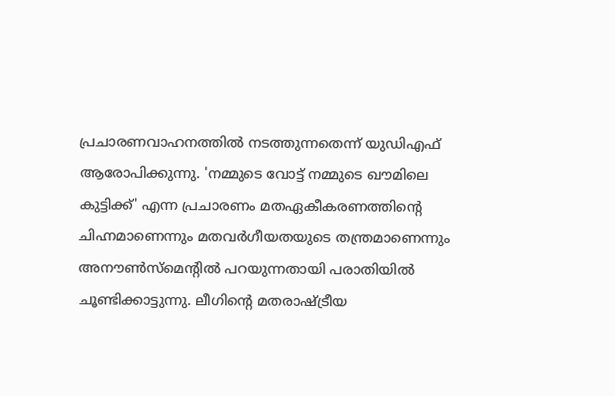പ്രചാരണവാഹനത്തില്‍ നടത്തുന്നതെന്ന് യുഡിഎഫ് ആരോപിക്കുന്നു. 'നമ്മുടെ വോട്ട് നമ്മുടെ ഖൗമിലെ കുട്ടിക്ക്' എന്ന പ്രചാരണം മതഏകീകരണത്തിന്റെ ചിഹ്നമാണെന്നും മതവര്‍ഗീയതയുടെ തന്ത്രമാണെന്നും അനൗണ്‍സ്മെന്റില്‍ പറയുന്നതായി പരാതിയില്‍ ചൂണ്ടിക്കാട്ടുന്നു. ലീഗിന്റെ മതരാഷ്ട്രീയ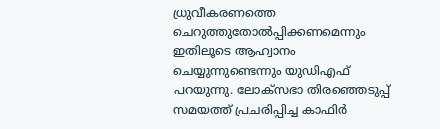ധ്രുവീകരണത്തെ ചെറുത്തുതോല്‍പ്പിക്കണമെന്നും ഇതിലൂടെ ആഹ്വാനം ചെയ്യുന്നുണ്ടെന്നും യുഡിഎഫ് പറയുന്നു. ലോക്സഭാ തിരഞ്ഞെടുപ്പ് സമയത്ത് പ്രചരിപ്പിച്ച കാഫിര്‍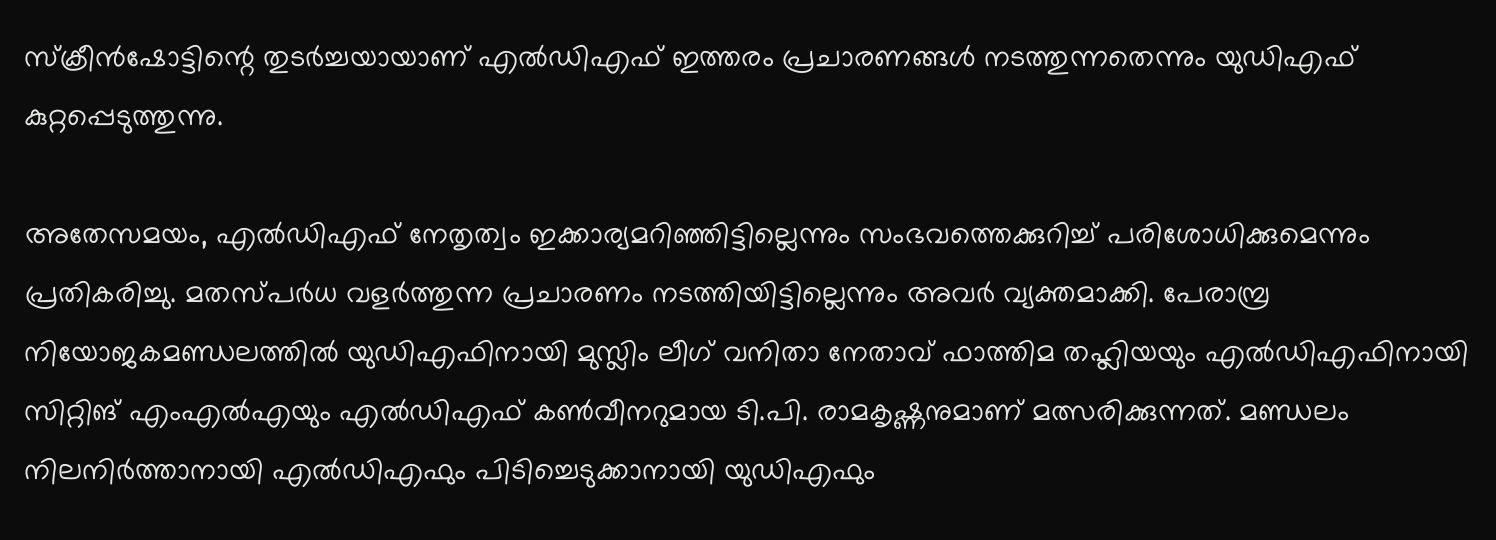സ്‌ക്രീന്‍ഷോട്ടിന്റെ തുടര്‍ച്ചയായാണ് എല്‍ഡിഎഫ് ഇത്തരം പ്രചാരണങ്ങള്‍ നടത്തുന്നതെന്നും യുഡിഎഫ് കുറ്റപ്പെടുത്തുന്നു.

അതേസമയം, എല്‍ഡിഎഫ് നേതൃത്വം ഇക്കാര്യമറിഞ്ഞിട്ടില്ലെന്നും സംഭവത്തെക്കുറിച്ച് പരിശോധിക്കുമെന്നും പ്രതികരിച്ചു. മതസ്പര്‍ധ വളര്‍ത്തുന്ന പ്രചാരണം നടത്തിയിട്ടില്ലെന്നും അവര്‍ വ്യക്തമാക്കി. പേരാമ്പ്ര നിയോജകമണ്ഡലത്തില്‍ യുഡിഎഫിനായി മുസ്ലിം ലീഗ് വനിതാ നേതാവ് ഫാത്തിമ തഹ്ലിയയും എല്‍ഡിഎഫിനായി സിറ്റിങ് എംഎല്‍എയും എല്‍ഡിഎഫ് കണ്‍വീനറുമായ ടി.പി. രാമകൃഷ്ണനുമാണ് മത്സരിക്കുന്നത്. മണ്ഡലം നിലനിര്‍ത്താനായി എല്‍ഡിഎഫും പിടിച്ചെടുക്കാനായി യുഡിഎഫും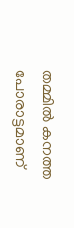തമ്മില്‍ കനത്ത പോരാട്ടമാണ്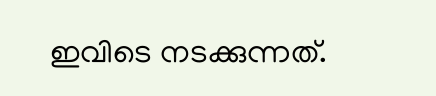ഇവിടെ നടക്കുന്നത്.